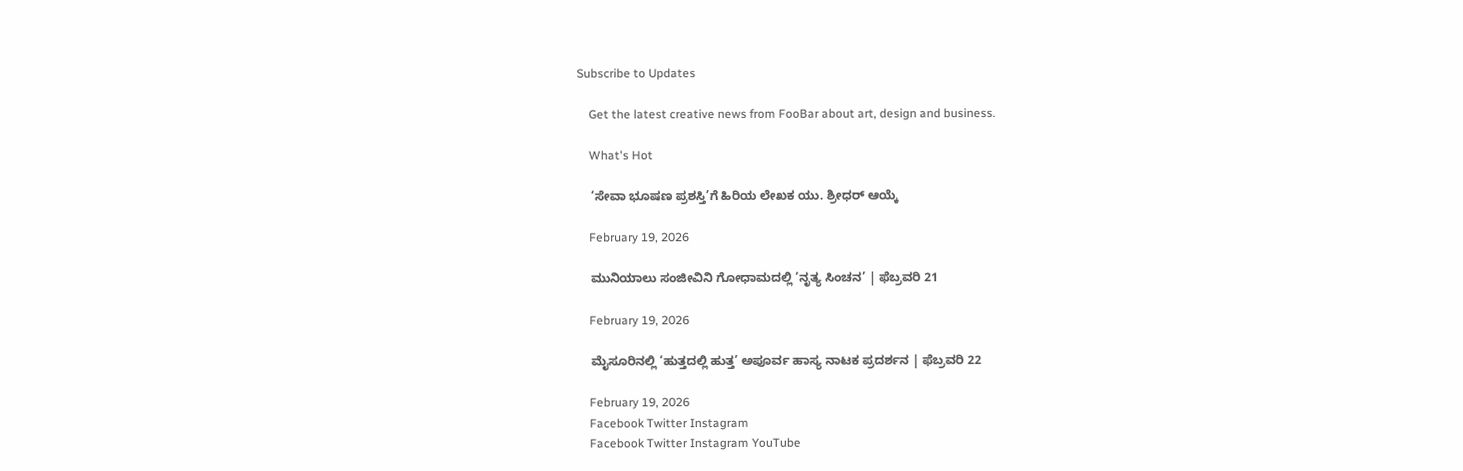Subscribe to Updates

    Get the latest creative news from FooBar about art, design and business.

    What's Hot

    ‘ಸೇವಾ ಭೂಷಣ ಪ್ರಶಸ್ತಿ’ಗೆ ಹಿರಿಯ ಲೇಖಕ ಯು. ಶ್ರೀಧರ್ ಆಯ್ಕೆ

    February 19, 2026

    ಮುನಿಯಾಲು ಸಂಜೀವಿನಿ ಗೋಧಾಮದಲ್ಲಿ ‘ನೃತ್ಯ ಸಿಂಚನ’ | ಫೆಬ್ರವರಿ 21

    February 19, 2026

    ಮೈಸೂರಿನಲ್ಲಿ ‘ಹುತ್ತದಲ್ಲಿ ಹುತ್ತ’ ಅಪೂರ್ವ ಹಾಸ್ಯ ನಾಟಕ ಪ್ರದರ್ಶನ | ಫೆಬ್ರವರಿ 22

    February 19, 2026
    Facebook Twitter Instagram
    Facebook Twitter Instagram YouTube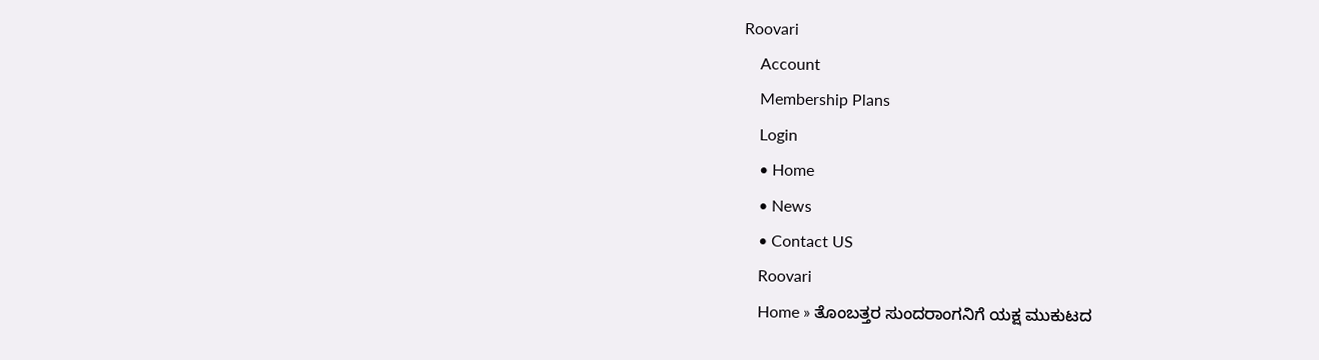Roovari
    Account
    Membership Plans
    Login
    • Home
    • News
    • Contact US
    Roovari
    Home » ತೊಂಬತ್ತರ ಸುಂದರಾಂಗನಿಗೆ ಯಕ್ಷ ಮುಕುಟದ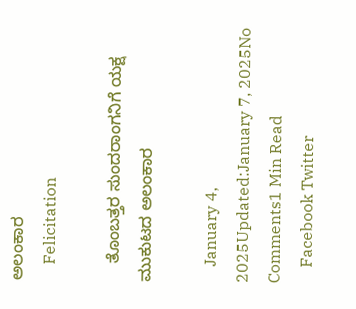ಅಲಂಕಾರ
    Felicitation

    ತೊಂಬತ್ತರ ಸುಂದರಾಂಗನಿಗೆ ಯಕ್ಷ ಮುಕುಟದ ಅಲಂಕಾರ

    January 4, 2025Updated:January 7, 2025No Comments1 Min Read
    Facebook Twitter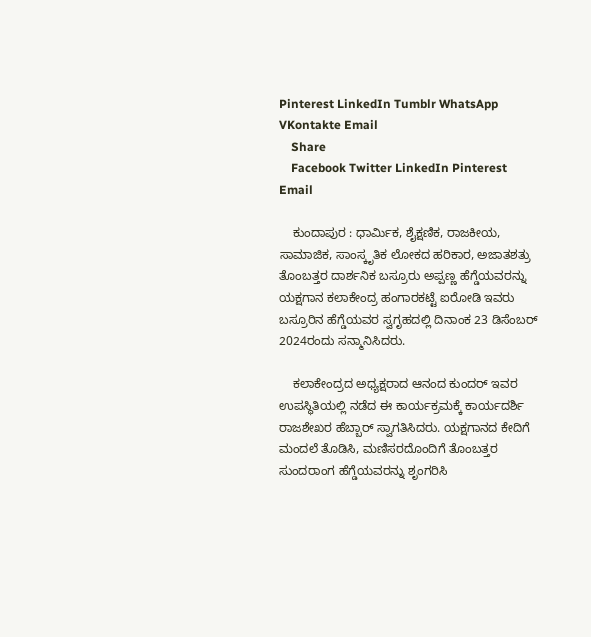Pinterest LinkedIn Tumblr WhatsApp VKontakte Email
    Share
    Facebook Twitter LinkedIn Pinterest Email

    ಕುಂದಾಪುರ : ಧಾರ್ಮಿಕ, ಶೈಕ್ಷಣಿಕ, ರಾಜಕೀಯ, ಸಾಮಾಜಿಕ, ಸಾಂಸ್ಕೃತಿಕ ಲೋಕದ ಹರಿಕಾರ, ಅಜಾತಶತ್ರು ತೊಂಬತ್ತರ ದಾರ್ಶನಿಕ ಬಸ್ರೂರು ಅಪ್ಪಣ್ಣ ಹೆಗ್ಡೆಯವರನ್ನು ಯಕ್ಷಗಾನ ಕಲಾಕೇಂದ್ರ ಹಂಗಾರಕಟ್ಟೆ ಐರೋಡಿ ಇವರು ಬಸ್ರೂರಿನ ಹೆಗ್ಡೆಯವರ ಸ್ವಗೃಹದಲ್ಲಿ ದಿನಾಂಕ 23 ಡಿಸೆಂಬರ್ 2024ರಂದು ಸನ್ಮಾನಿಸಿದರು.

    ಕಲಾಕೇಂದ್ರದ ಅಧ್ಯಕ್ಷರಾದ ಆನಂದ ಕುಂದರ್ ಇವರ ಉಪಸ್ಥಿತಿಯಲ್ಲಿ ನಡೆದ ಈ ಕಾರ್ಯಕ್ರಮಕ್ಕೆ ಕಾರ್ಯದರ್ಶಿ ರಾಜಶೇಖರ ಹೆಬ್ಬಾರ್ ಸ್ವಾಗತಿಸಿದರು. ಯಕ್ಷಗಾನದ ಕೇದಿಗೆ ಮಂದಲೆ ತೊಡಿಸಿ, ಮಣಿಸರದೊಂದಿಗೆ ತೊಂಬತ್ತರ ಸುಂದರಾಂಗ ಹೆಗ್ಡೆಯವರನ್ನು ಶೃಂಗರಿಸಿ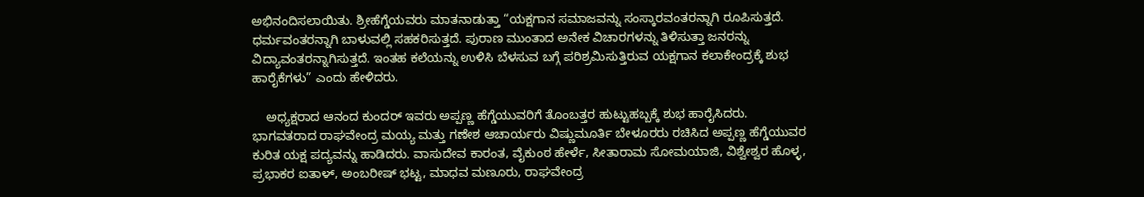ಅಭಿನಂದಿಸಲಾಯಿತು. ಶ್ರೀಹೆಗ್ಡೆಯವರು ಮಾತನಾಡುತ್ತಾ “ಯಕ್ಷಗಾನ ಸಮಾಜವನ್ನು ಸಂಸ್ಕಾರವಂತರನ್ನಾಗಿ ರೂಪಿಸುತ್ತದೆ. ಧರ್ಮವಂತರನ್ನಾಗಿ ಬಾಳುವಲ್ಲಿ ಸಹಕರಿಸುತ್ತದೆ. ಪುರಾಣ ಮುಂತಾದ ಅನೇಕ ವಿಚಾರಗಳನ್ನು ತಿಳಿಸುತ್ತಾ ಜನರನ್ನು ವಿದ್ಯಾವಂತರನ್ನಾಗಿಸುತ್ತದೆ. ಇಂತಹ ಕಲೆಯನ್ನು ಉಳಿಸಿ ಬೆಳಸುವ ಬಗ್ಗೆ ಪರಿಶ್ರಮಿಸುತ್ತಿರುವ ಯಕ್ಷಗಾನ ಕಲಾಕೇಂದ್ರಕ್ಕೆ ಶುಭ ಹಾರೈಕೆಗಳು” ಎಂದು ಹೇಳಿದರು.

    ಅಧ್ಯಕ್ಷರಾದ ಆನಂದ ಕುಂದರ್ ಇವರು ಅಪ್ಪಣ್ಣ ಹೆಗ್ಡೆಯುವರಿಗೆ ತೊಂಬತ್ತರ ಹುಟ್ಟುಹಬ್ಬಕ್ಕೆ ಶುಭ ಹಾರೈಸಿದರು. ಭಾಗವತರಾದ ರಾಘವೇಂದ್ರ ಮಯ್ಯ ಮತ್ತು ಗಣೇಶ ಆಚಾರ್ಯರು ವಿಷ್ಣುಮೂರ್ತಿ ಬೇಳೂರರು ರಚಿಸಿದ ಅಪ್ಪಣ್ಣ ಹೆಗ್ಡೆಯುವರ ಕುರಿತ ಯಕ್ಷ ಪದ್ಯವನ್ನು ಹಾಡಿದರು. ವಾಸುದೇವ ಕಾರಂತ, ವೈಕುಂಠ ಹೇರ್ಳೆ, ಸೀತಾರಾಮ ಸೋಮಯಾಜಿ, ವಿಶ್ವೇಶ್ವರ ಹೊಳ್ಳ, ಪ್ರಭಾಕರ ಐತಾಳ್, ಅಂಬರೀಷ್ ಭಟ್ಟ, ಮಾಧವ ಮಣೂರು, ರಾಘವೇಂದ್ರ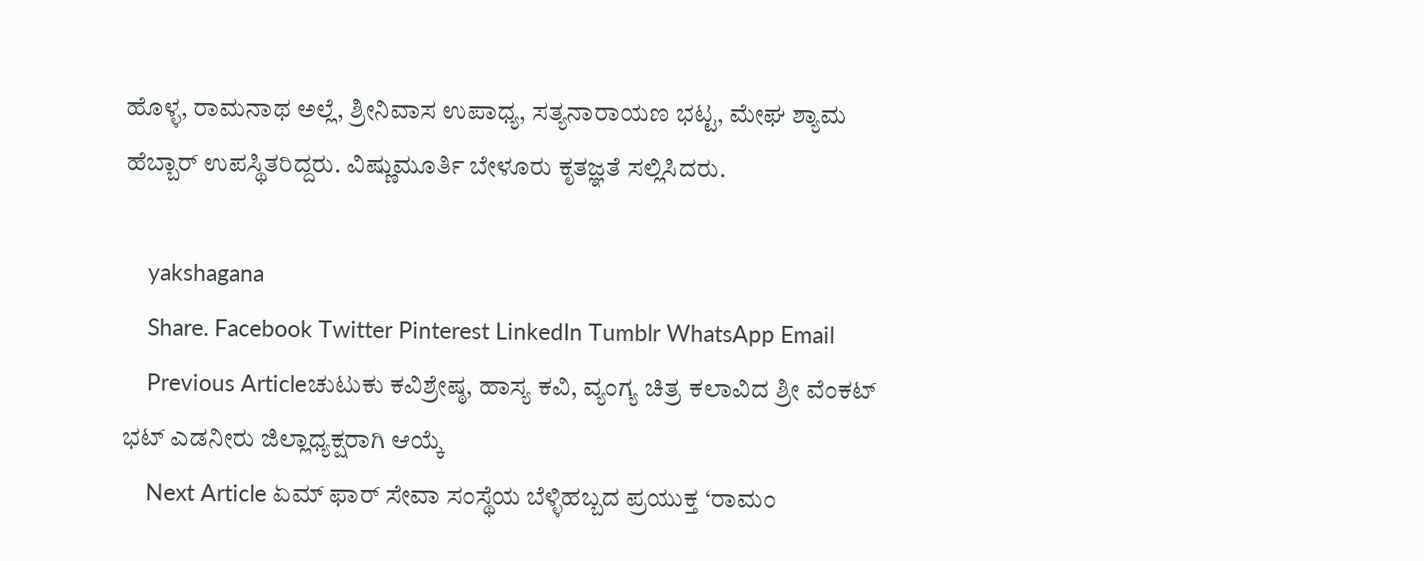ಹೊಳ್ಳ, ರಾಮನಾಥ ಅಲ್ಲೆ, ಶ್ರೀನಿವಾಸ ಉಪಾಧ್ಯ, ಸತ್ಯನಾರಾಯಣ ಭಟ್ಟ, ಮೇಘ ಶ್ಯಾಮ ಹೆಬ್ಬಾರ್ ಉಪಸ್ಥಿತರಿದ್ದರು. ವಿಷ್ಣುಮೂರ್ತಿ ಬೇಳೂರು ಕೃತಜ್ಞತೆ ಸಲ್ಲಿಸಿದರು.

    yakshagana
    Share. Facebook Twitter Pinterest LinkedIn Tumblr WhatsApp Email
    Previous Articleಚುಟುಕು ಕವಿಶ್ರೇಷ್ಠ, ಹಾಸ್ಯ ಕವಿ, ವ್ಯಂಗ್ಯ ಚಿತ್ರ ಕಲಾವಿದ ಶ್ರೀ ವೆಂಕಟ್ ಭಟ್ ಎಡನೀರು ಜಿಲ್ಲಾಧ್ಯಕ್ಷರಾಗಿ ಆಯ್ಕೆ
    Next Article ಏಮ್ ಫಾರ್ ಸೇವಾ ಸಂಸ್ಥೆಯ ಬೆಳ್ಳಿಹಬ್ಬದ ಪ್ರಯುಕ್ತ ‘ರಾಮಂ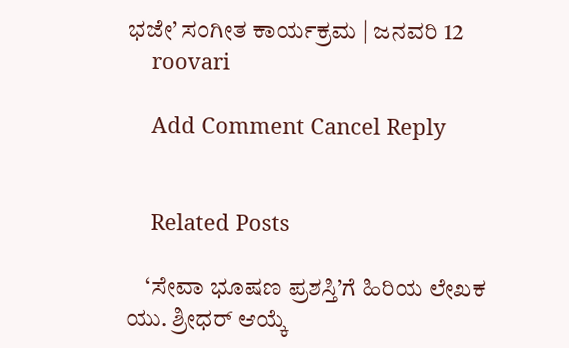ಭಜೇ’ ಸಂಗೀತ ಕಾರ್ಯಕ್ರಮ | ಜನವರಿ 12
    roovari

    Add Comment Cancel Reply


    Related Posts

    ‘ಸೇವಾ ಭೂಷಣ ಪ್ರಶಸ್ತಿ’ಗೆ ಹಿರಿಯ ಲೇಖಕ ಯು. ಶ್ರೀಧರ್ ಆಯ್ಕೆ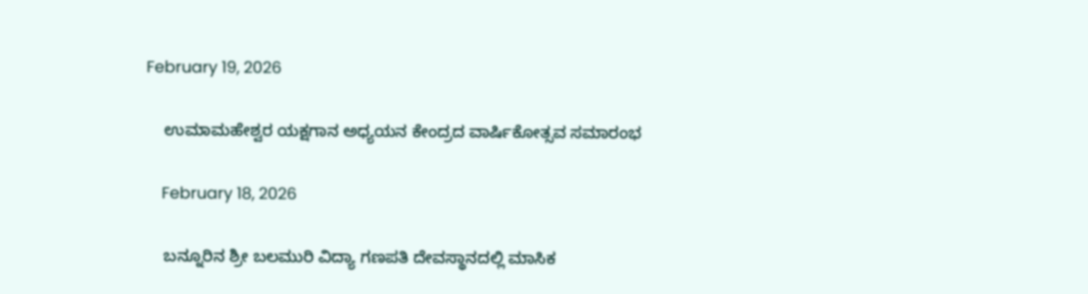February 19, 2026

    ಉಮಾಮಹೇಶ್ವರ ಯಕ್ಷಗಾನ ಅಧ್ಯಯನ ಕೇಂದ್ರದ ವಾರ್ಷಿಕೋತ್ಸವ ಸಮಾರಂಭ

    February 18, 2026

    ಬನ್ನೂರಿನ ಶ್ರೀ ಬಲಮುರಿ ವಿದ್ಯಾ ಗಣಪತಿ ದೇವಸ್ಥಾನದಲ್ಲಿ ಮಾಸಿಕ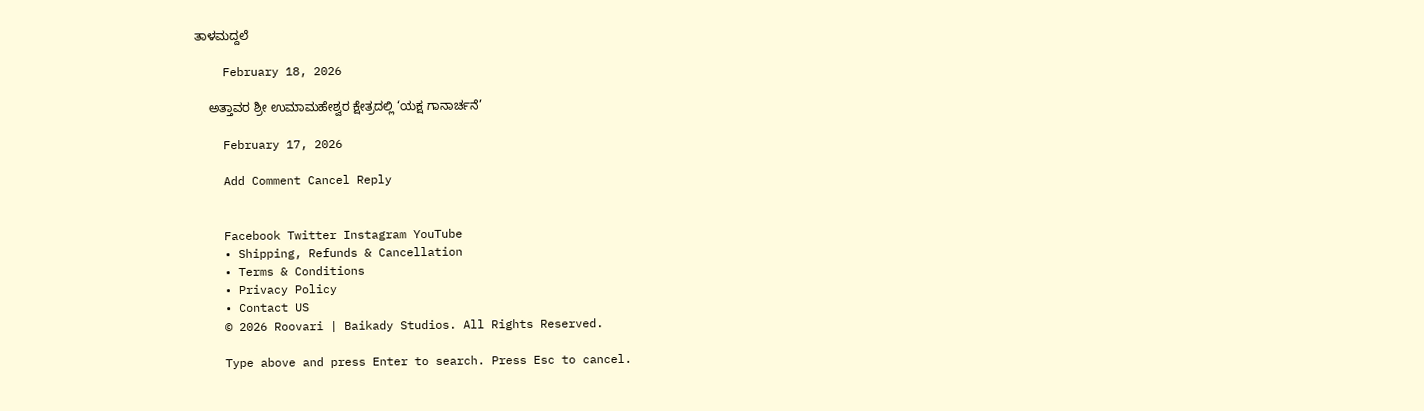ತಾಳಮದ್ದಲೆ

    February 18, 2026

    ಅತ್ತಾವರ ಶ್ರೀ ಉಮಾಮಹೇಶ್ವರ ಕ್ಷೇತ್ರದಲ್ಲಿ ‘ಯಕ್ಷ ಗಾನಾರ್ಚನೆ’

    February 17, 2026

    Add Comment Cancel Reply


    Facebook Twitter Instagram YouTube
    • Shipping, Refunds & Cancellation
    • Terms & Conditions
    • Privacy Policy
    • Contact US
    © 2026 Roovari | Baikady Studios. All Rights Reserved.

    Type above and press Enter to search. Press Esc to cancel.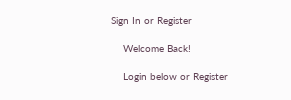Sign In or Register

    Welcome Back!

    Login below or Register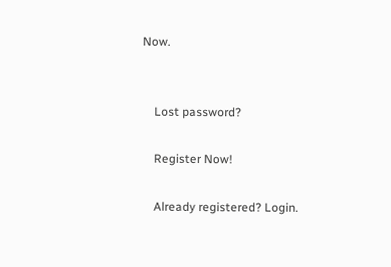Now.


    Lost password?

    Register Now!

    Already registered? Login.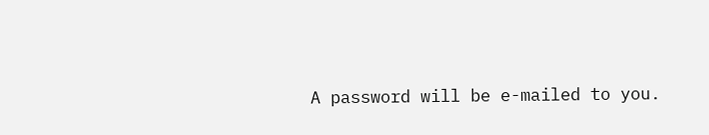A password will be e-mailed to you.